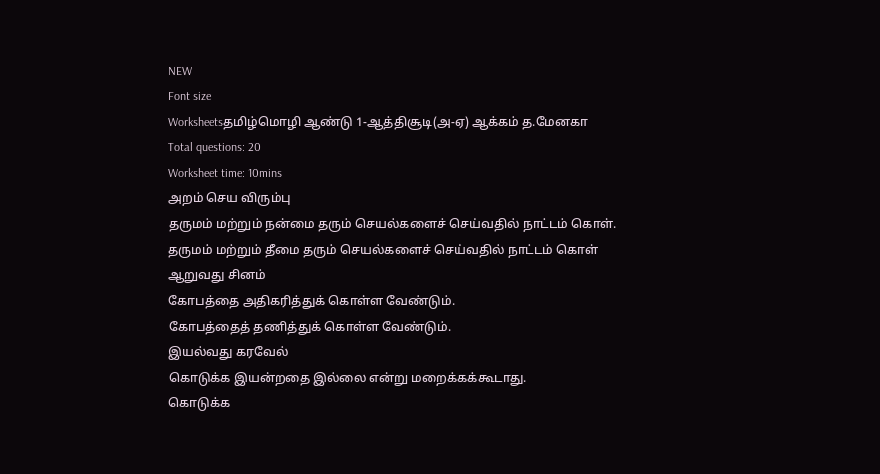NEW
Font size
Worksheetsதமிழ்மொழி ஆண்டு 1-ஆத்திசூடி(அ-ஏ) ஆக்கம் த.மேனகா
Total questions: 20
Worksheet time: 10mins
அறம் செய விரும்பு
தருமம் மற்றும் நன்மை தரும் செயல்களைச் செய்வதில் நாட்டம் கொள்.
தருமம் மற்றும் தீமை தரும் செயல்களைச் செய்வதில் நாட்டம் கொள்
ஆறுவது சினம்
கோபத்தை அதிகரித்துக் கொள்ள வேண்டும்.
கோபத்தைத் தணித்துக் கொள்ள வேண்டும்.
இயல்வது கரவேல்
கொடுக்க இயன்றதை இல்லை என்று மறைக்கக்கூடாது.
கொடுக்க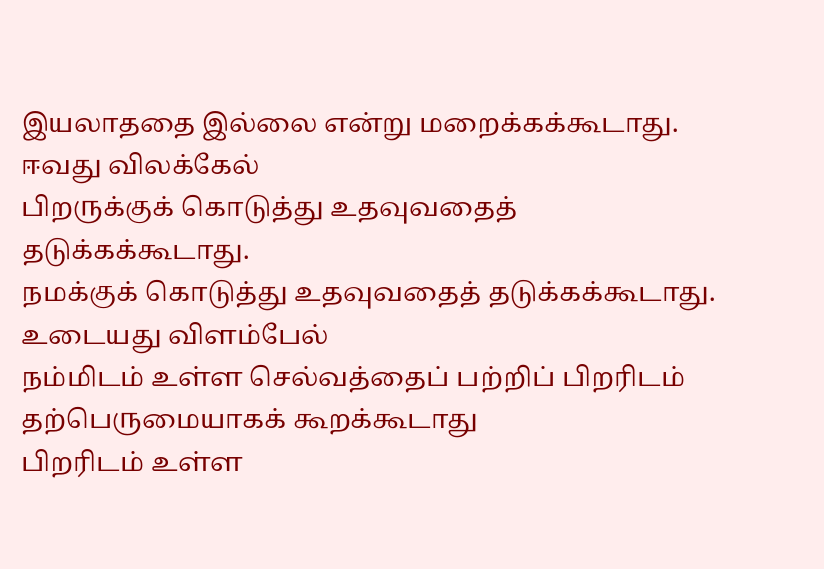இயலாததை இல்லை என்று மறைக்கக்கூடாது.
ஈவது விலக்கேல்
பிறருக்குக் கொடுத்து உதவுவதைத் தடுக்கக்கூடாது.
நமக்குக் கொடுத்து உதவுவதைத் தடுக்கக்கூடாது.
உடையது விளம்பேல்
நம்மிடம் உள்ள செல்வத்தைப் பற்றிப் பிறரிடம் தற்பெருமையாகக் கூறக்கூடாது
பிறரிடம் உள்ள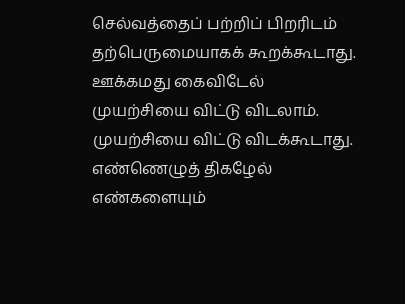செல்வத்தைப் பற்றிப் பிறரிடம் தற்பெருமையாகக் கூறக்கூடாது.
ஊக்கமது கைவிடேல்
முயற்சியை விட்டு விடலாம்.
முயற்சியை விட்டு விடக்கூடாது.
எண்ணெழுத் திகழேல்
எண்களையும்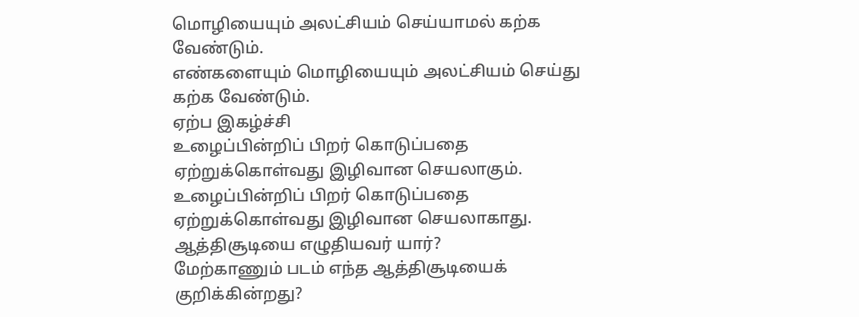மொழியையும் அலட்சியம் செய்யாமல் கற்க வேண்டும்.
எண்களையும் மொழியையும் அலட்சியம் செய்து கற்க வேண்டும்.
ஏற்ப இகழ்ச்சி
உழைப்பின்றிப் பிறர் கொடுப்பதை ஏற்றுக்கொள்வது இழிவான செயலாகும்.
உழைப்பின்றிப் பிறர் கொடுப்பதை ஏற்றுக்கொள்வது இழிவான செயலாகாது.
ஆத்திசூடியை எழுதியவர் யார்?
மேற்காணும் படம் எந்த ஆத்திசூடியைக் குறிக்கின்றது?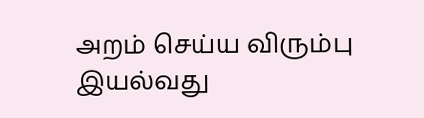அறம் செய்ய விரும்பு
இயல்வது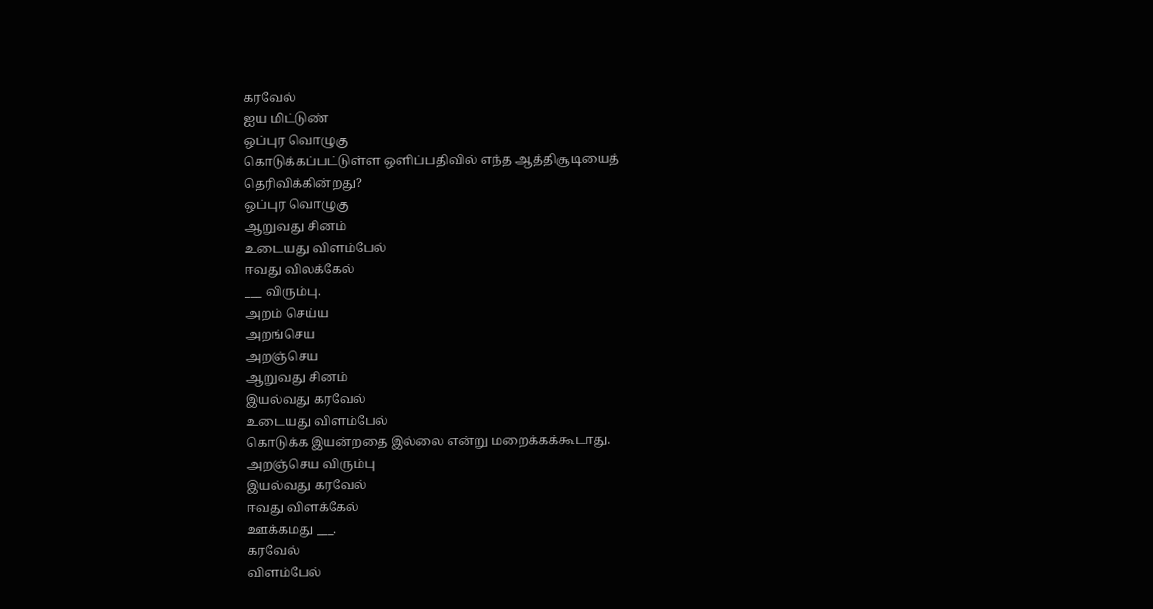கரவேல்
ஐய மிட்டுண்
ஒப்புர வொழுகு
கொடுக்கப்பட்டுள்ள ஒளிப்பதிவில் எந்த ஆத்திசூடியைத் தெரிவிக்கின்றது?
ஒப்புர வொழுகு
ஆறுவது சினம்
உடையது விளம்பேல்
ஈவது விலக்கேல்
___ விரும்பு.
அறம் செய்ய
அறங்செய
அறஞ்செய
ஆறுவது சினம்
இயல்வது கரவேல்
உடையது விளம்பேல்
கொடுக்க இயன்றதை இல்லை என்று மறைக்கக்கூடாது.
அறஞ்செய விரும்பு
இயல்வது கரவேல்
ஈவது விளக்கேல்
ஊக்கமது ___.
கரவேல்
விளம்பேல்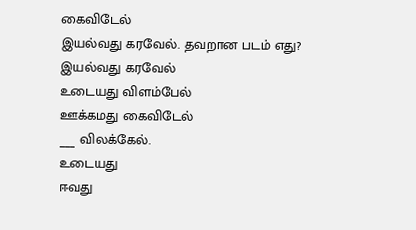கைவிடேல்
இயல்வது கரவேல். தவறான படம் எது?
இயல்வது கரவேல்
உடையது விளம்பேல்
ஊக்கமது கைவிடேல்
___ விலக்கேல்.
உடையது
ஈவது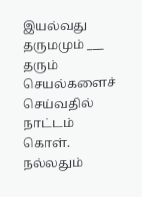இயல்வது
தருமமும் ___ தரும் செயல்களைச் செய்வதில் நாட்டம் கொள்.
நல்லதும்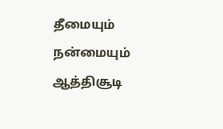தீமையும்
நன்மையும்
ஆத்திசூடி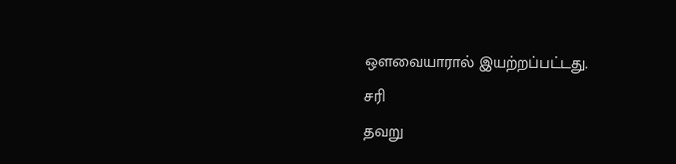ஔவையாரால் இயற்றப்பட்டது.
சரி
தவறு